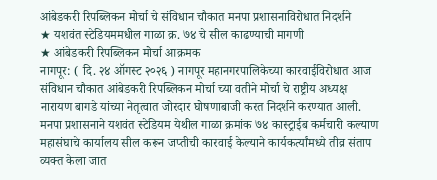आंबेडकरी रिपब्लिकन मोर्चा चे संविधान चौकात मनपा प्रशासनाविरोधात निदर्शने
★ यशवंत स्टेडियममधील गाळा क्र. ७४ चे सील काढण्याची मागणी
★ आंबेडकरी रिपब्लिकन मोर्चा आक्रमक
नागपूर: ( दि. २४ ऑगस्ट २०२६ ) नागपूर महानगरपालिकेच्या कारवाईविरोधात आज संविधान चौकात आंबेडकरी रिपब्लिकन मोर्चा च्या वतीने मोर्चा चे राष्ट्रीय अध्यक्ष नारायण बागडे यांच्या नेतृत्वात जोरदार घोषणाबाजी करत निदर्शने करण्यात आली. मनपा प्रशासनाने यशवंत स्टेडियम येथील गाळा क्रमांक ७४ कास्ट्राईब कर्मचारी कल्याण महासंघाचे कार्यालय सील करून जप्तीची कारवाई केल्याने कार्यकर्त्यांमध्ये तीव्र संताप व्यक्त केला जात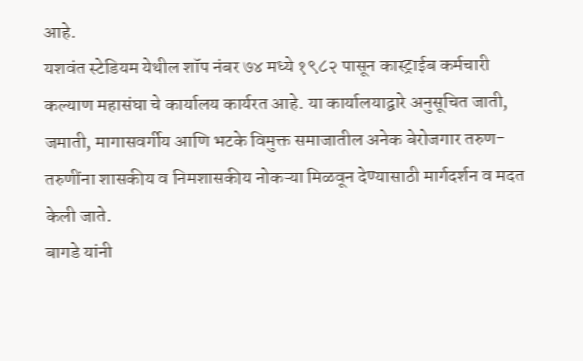आहे.
यशवंत स्टेडियम येथील शॉप नंबर ७४ मध्ये १९८२ पासून कास्ट्राईब कर्मचारी कल्याण महासंघा चे कार्यालय कार्यरत आहे. या कार्यालयाद्वारे अनुसूचित जाती, जमाती, मागासवर्गीय आणि भटके विमुक्त समाजातील अनेक बेरोजगार तरुण-तरुणींना शासकीय व निमशासकीय नोकऱ्या मिळवून देण्यासाठी मार्गदर्शन व मदत केली जाते.
बागडे यांनी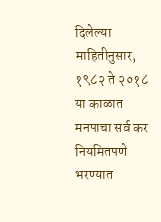दिलेल्या माहितीनुसार, १९८२ ते २०१८ या काळात मनपाचा सर्व कर नियमितपणे भरण्यात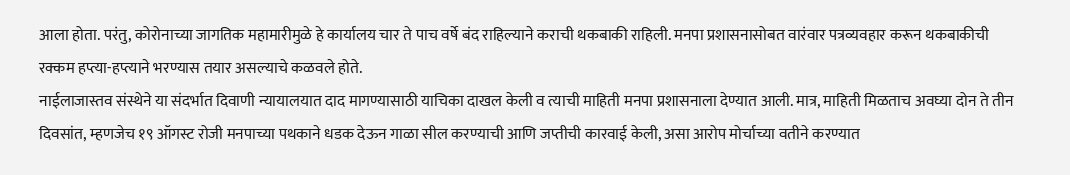आला होता. परंतु, कोरोनाच्या जागतिक महामारीमुळे हे कार्यालय चार ते पाच वर्षे बंद राहिल्याने कराची थकबाकी राहिली. मनपा प्रशासनासोबत वारंवार पत्रव्यवहार करून थकबाकीची रक्कम हप्त्या-हप्त्याने भरण्यास तयार असल्याचे कळवले होते.
नाईलाजास्तव संस्थेने या संदर्भात दिवाणी न्यायालयात दाद मागण्यासाठी याचिका दाखल केली व त्याची माहिती मनपा प्रशासनाला देण्यात आली. मात्र, माहिती मिळताच अवघ्या दोन ते तीन दिवसांत, म्हणजेच १९ ऑगस्ट रोजी मनपाच्या पथकाने धडक देऊन गाळा सील करण्याची आणि जप्तीची कारवाई केली, असा आरोप मोर्चाच्या वतीने करण्यात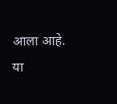आला आहे.
या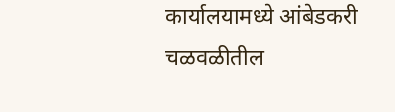कार्यालयामध्ये आंबेडकरी चळवळीतील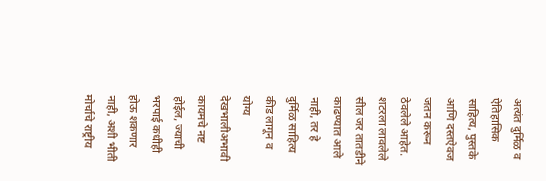अत्यंत दुर्मिळ व ऐतिहासिक साहित्य, पुस्तके आणि दस्तऐवज जतन करून ठेवलेले आहेत. शटरला लावलेले सील जर तातडीने काढण्यात आले नाही, तर हे दुर्मिळ साहित्य कीड लागून व योग्य देखभालीअभावी कायमचे नष्ट होईल, ज्याची भरपाई कधीही होऊ शकणार नाही, अशी भीती मोर्चाचे राष्ट्रीय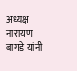अध्यक्ष नारायण बागडे यांनी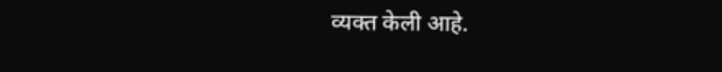व्यक्त केली आहे.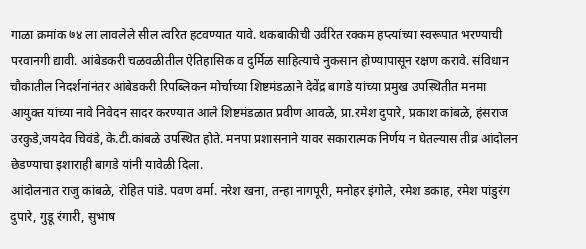गाळा क्रमांक ७४ ला लावलेले सील त्वरित हटवण्यात यावे. थकबाकीची उर्वरित रक्कम हप्त्यांच्या स्वरूपात भरण्याची परवानगी द्यावी. आंबेडकरी चळवळीतील ऐतिहासिक व दुर्मिळ साहित्याचे नुकसान होण्यापासून रक्षण करावे. संविधान चौकातील निदर्शनांनंतर आंबेडकरी रिपब्लिकन मोर्चाच्या शिष्टमंडळाने देवेंद्र बागडे यांच्या प्रमुख उपस्थितीत मनमा आयुक्त यांच्या नावे निवेदन सादर करण्यात आले शिष्टमंडळात प्रवीण आवळे, प्रा.रमेश दुपारे, प्रकाश कांबळे, हंसराज उरकुडे,जयदेव चिवंडे, के.टी.कांबळे उपस्थित होते. मनपा प्रशासनाने यावर सकारात्मक निर्णय न घेतल्यास तीव्र आंदोलन छेडण्याचा इशाराही बागडे यांनी यावेळी दिला.
आंदोलनात राजु कांबळे, रोहित पांडे. पवण वर्मा. नरेश खना, तन्हा नागपूरी, मनोहर इंगोले, रमेश डकाह, रमेश पांडुरंग दुपारे, गुडू रंगारी, सुभाष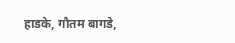हाडके, गौतम बागडे,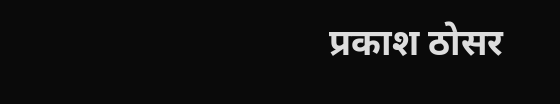प्रकाश ठोसर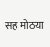सह मोठया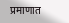प्रमाणात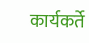कार्यकर्ते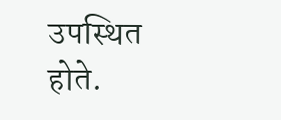उपस्थित होते.